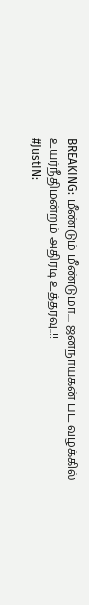BREAKING: மீண்டும் மீண்டுமா.... ஜனநாயகன் பட வழக்கில் உயர்நீதிமன்றம் அதிரடி உத்தரவு..!!
#JustIN: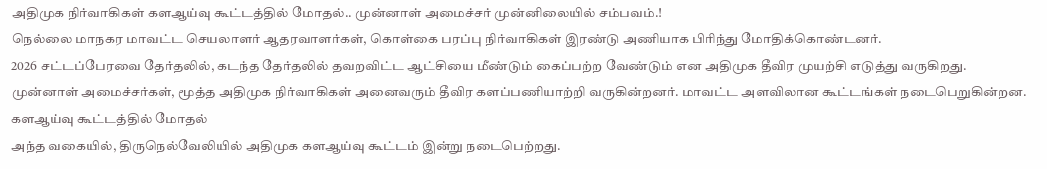அதிமுக நிர்வாகிகள் களஆய்வு கூட்டத்தில் மோதல்.. முன்னாள் அமைச்சர் முன்னிலையில் சம்பவம்.!
நெல்லை மாநகர மாவட்ட செயலாளர் ஆதரவாளர்கள், கொள்கை பரப்பு நிர்வாகிகள் இரண்டு அணியாக பிரிந்து மோதிக்கொண்டனர்.
2026 சட்டப்பேரவை தேர்தலில், கடந்த தேர்தலில் தவறவிட்ட ஆட்சியை மீண்டும் கைப்பற்ற வேண்டும் என அதிமுக தீவிர முயற்சி எடுத்து வருகிறது. முன்னாள் அமைச்சர்கள், மூத்த அதிமுக நிர்வாகிகள் அனைவரும் தீவிர களப்பணியாற்றி வருகின்றனர். மாவட்ட அளவிலான கூட்டங்கள் நடைபெறுகின்றன.
களஆய்வு கூட்டத்தில் மோதல்
அந்த வகையில், திருநெல்வேலியில் அதிமுக களஆய்வு கூட்டம் இன்று நடைபெற்றது.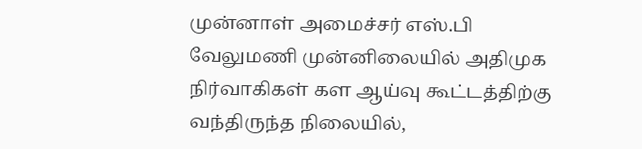முன்னாள் அமைச்சர் எஸ்.பி வேலுமணி முன்னிலையில் அதிமுக நிர்வாகிகள் கள ஆய்வு கூட்டத்திற்கு வந்திருந்த நிலையில்,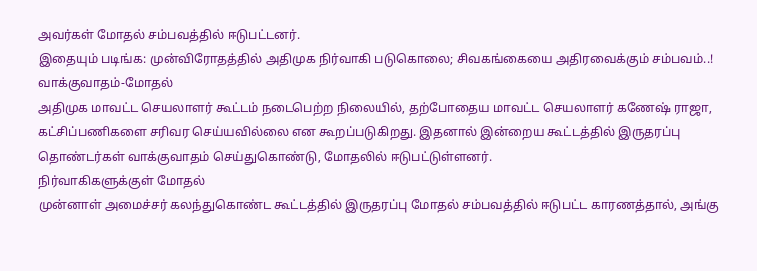அவர்கள் மோதல் சம்பவத்தில் ஈடுபட்டனர்.
இதையும் படிங்க: முன்விரோதத்தில் அதிமுக நிர்வாகி படுகொலை; சிவகங்கையை அதிரவைக்கும் சம்பவம்..!
வாக்குவாதம்-மோதல்
அதிமுக மாவட்ட செயலாளர் கூட்டம் நடைபெற்ற நிலையில், தற்போதைய மாவட்ட செயலாளர் கணேஷ் ராஜா, கட்சிப்பணிகளை சரிவர செய்யவில்லை என கூறப்படுகிறது. இதனால் இன்றைய கூட்டத்தில் இருதரப்பு தொண்டர்கள் வாக்குவாதம் செய்துகொண்டு, மோதலில் ஈடுபட்டுள்ளனர்.
நிர்வாகிகளுக்குள் மோதல்
முன்னாள் அமைச்சர் கலந்துகொண்ட கூட்டத்தில் இருதரப்பு மோதல் சம்பவத்தில் ஈடுபட்ட காரணத்தால், அங்கு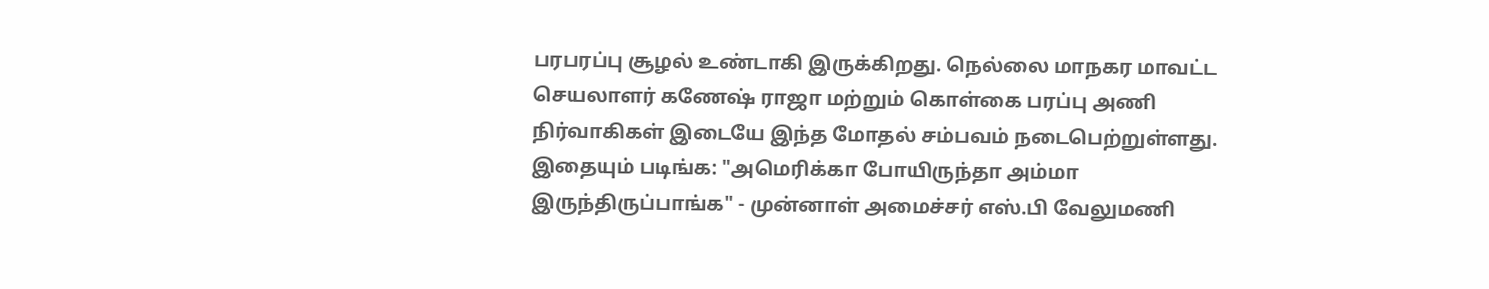பரபரப்பு சூழல் உண்டாகி இருக்கிறது. நெல்லை மாநகர மாவட்ட செயலாளர் கணேஷ் ராஜா மற்றும் கொள்கை பரப்பு அணி நிர்வாகிகள் இடையே இந்த மோதல் சம்பவம் நடைபெற்றுள்ளது.
இதையும் படிங்க: "அமெரிக்கா போயிருந்தா அம்மா இருந்திருப்பாங்க" - முன்னாள் அமைச்சர் எஸ்.பி வேலுமணி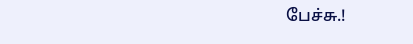பேச்சு.!